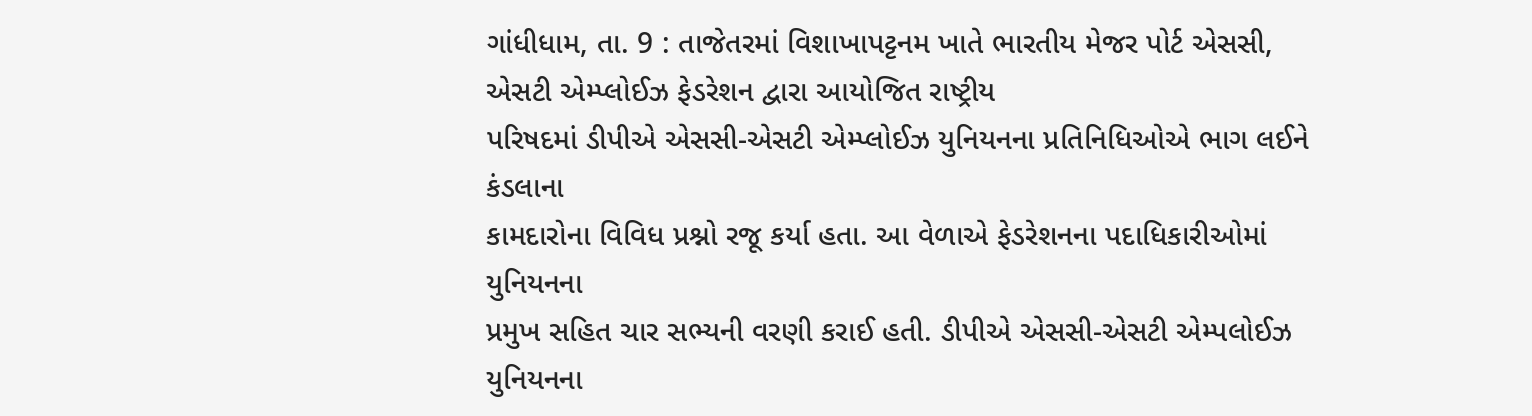ગાંધીધામ, તા. 9 : તાજેતરમાં વિશાખાપટ્ટનમ ખાતે ભારતીય મેજર પોર્ટ એસસી, એસટી એમ્પ્લોઈઝ ફેડરેશન દ્વારા આયોજિત રાષ્ટ્રીય
પરિષદમાં ડીપીએ એસસી-એસટી એમ્પ્લોઈઝ યુનિયનના પ્રતિનિધિઓએ ભાગ લઈને કંડલાના
કામદારોના વિવિધ પ્રશ્નો રજૂ કર્યા હતા. આ વેળાએ ફેડરેશનના પદાધિકારીઓમાં યુનિયનના
પ્રમુખ સહિત ચાર સભ્યની વરણી કરાઈ હતી. ડીપીએ એસસી-એસટી એમ્પલોઈઝ યુનિયનના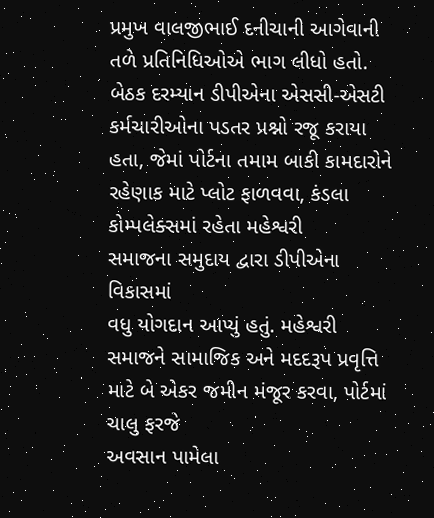પ્રમુખ વાલજીભાઈ દનીચાની આગેવાની તળે પ્રતિનિધિઓએ ભાગ લીધો હતો.
બેઠક દરમ્યાન ડીપીએના એસસી-એસટી કર્મચારીઓના પડતર પ્રશ્નો રજૂ કરાયા હતા, જેમાં પોર્ટના તમામ બાકી કામદારોને રહેણાક માટે પ્લોટ ફાળવવા, કંડલા કોમ્પલેક્સમાં રહેતા મહેશ્વરી
સમાજના સમુદાય દ્વારા ડીપીએના વિકાસમાં
વધુ યોગદાન આપ્યું હતું. મહેશ્વરી સમાજને સામાજિક અને મદદરૂપ પ્રવૃત્તિ માટે બે એકર જમીન મંજૂર કરવા, પોર્ટમાં ચાલુ ફરજે
અવસાન પામેલા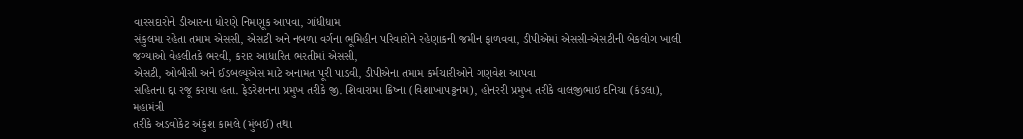વારસદારોને ડીઆરના ધોરણે નિમણૂક આપવા, ગાંધીધામ
સંકુલમા રહેતા તમામ એસસી, એસટી અને નબળા વર્ગના ભૂમિહીન પરિવારોને રહેણાકની જમીન ફાળવવા, ડીપીએમાં એસસી-એસટીની બેકલોગ ખાલી જગ્યાઓ વેહલીતકે ભરવી, કરાર આધારિત ભરતીમાં એસસી,
એસટી, ઓબીસી અને ઈડબલ્યૂએસ માટે અનામત પૂરી પાડવી, ડીપીએના તમામ કર્મચારીઓને ગણવેશ આપવા
સહિતના દ્દા રજૂ કરાયા હતા. ફેડરેશનના પ્રમુખ તરીકે જી. શિવારામા ક્રિષ્ના (વિશાખાપટ્ટનમ), હોનરરી પ્રમુખ તરીકે વાલજીભાઇ દનિચા (કંડલા), મહામંત્રી
તરીકે અડવોકેટ અંકુશ કામલે (મુંબઈ) તથા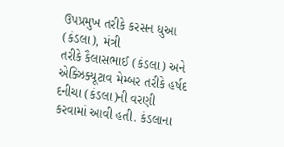ઉપપ્રમુખ તરીકે કરસન ધુઆ (કંડલા), મંત્રી
તરીકે કૈલાસભાઈ (કંડલા) અને એક્ઝિક્યૂટાવ મેમ્બર તરીકે હર્ષદ દનીચા (કંડલા)ની વરણી
કરવામાં આવી હતી. કંડલાના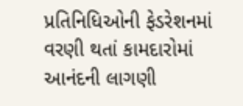પ્રતિનિધિઓની ફેડરેશનમાં
વરણી થતાં કામદારોમાં આનંદની લાગણી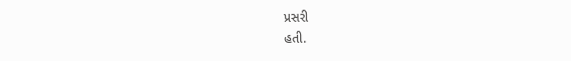પ્રસરી
હતી.